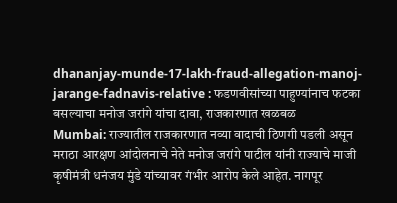dhananjay-munde-17-lakh-fraud-allegation-manoj-jarange-fadnavis-relative : फडणवीसांच्या पाहुण्यांनाच फटका बसल्याचा मनोज जरांगे यांचा दावा, राजकारणात खळबळ
Mumbai: राज्यातील राजकारणात नव्या वादाची ठिणगी पडली असून मराठा आरक्षण आंदोलनाचे नेते मनोज जरांगे पाटील यांनी राज्याचे माजी कृषीमंत्री धनंजय मुंडे यांच्यावर गंभीर आरोप केले आहेत. नागपूर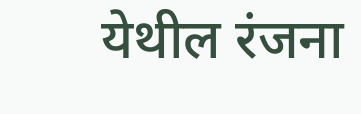येथील रंजना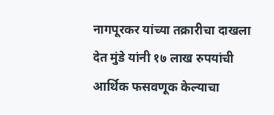नागपूरकर यांच्या तक्रारीचा दाखला देत मुंडे यांनी १७ लाख रुपयांची आर्थिक फसवणूक केल्याचा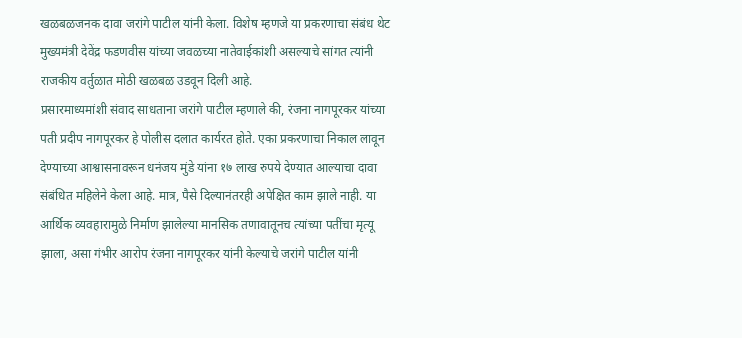खळबळजनक दावा जरांगे पाटील यांनी केला. विशेष म्हणजे या प्रकरणाचा संबंध थेट मुख्यमंत्री देवेंद्र फडणवीस यांच्या जवळच्या नातेवाईकांशी असल्याचे सांगत त्यांनी राजकीय वर्तुळात मोठी खळबळ उडवून दिली आहे.
प्रसारमाध्यमांशी संवाद साधताना जरांगे पाटील म्हणाले की, रंजना नागपूरकर यांच्या पती प्रदीप नागपूरकर हे पोलीस दलात कार्यरत होते. एका प्रकरणाचा निकाल लावून देण्याच्या आश्वासनावरून धनंजय मुंडे यांना १७ लाख रुपये देण्यात आल्याचा दावा संबंधित महिलेने केला आहे. मात्र, पैसे दिल्यानंतरही अपेक्षित काम झाले नाही. या आर्थिक व्यवहारामुळे निर्माण झालेल्या मानसिक तणावातूनच त्यांच्या पतींचा मृत्यू झाला, असा गंभीर आरोप रंजना नागपूरकर यांनी केल्याचे जरांगे पाटील यांनी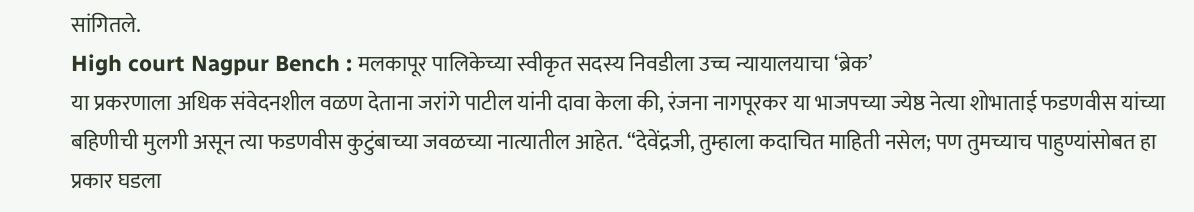सांगितले.
High court Nagpur Bench : मलकापूर पालिकेच्या स्वीकृत सदस्य निवडीला उच्च न्यायालयाचा ‘ब्रेक’
या प्रकरणाला अधिक संवेदनशील वळण देताना जरांगे पाटील यांनी दावा केला की, रंजना नागपूरकर या भाजपच्या ज्येष्ठ नेत्या शोभाताई फडणवीस यांच्या बहिणीची मुलगी असून त्या फडणवीस कुटुंबाच्या जवळच्या नात्यातील आहेत. “देवेंद्रजी, तुम्हाला कदाचित माहिती नसेल; पण तुमच्याच पाहुण्यांसोबत हा प्रकार घडला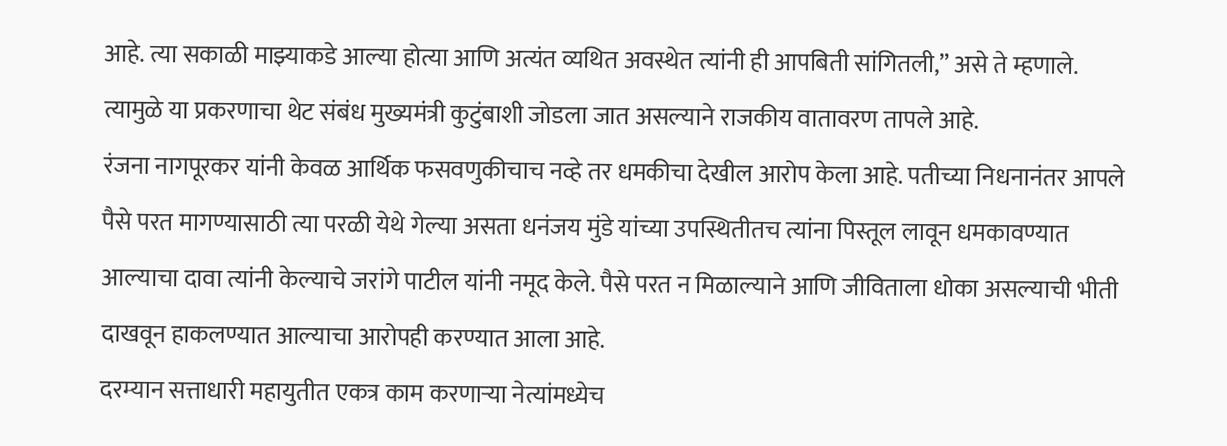आहे. त्या सकाळी माझ्याकडे आल्या होत्या आणि अत्यंत व्यथित अवस्थेत त्यांनी ही आपबिती सांगितली,” असे ते म्हणाले. त्यामुळे या प्रकरणाचा थेट संबंध मुख्यमंत्री कुटुंबाशी जोडला जात असल्याने राजकीय वातावरण तापले आहे.
रंजना नागपूरकर यांनी केवळ आर्थिक फसवणुकीचाच नव्हे तर धमकीचा देखील आरोप केला आहे. पतीच्या निधनानंतर आपले पैसे परत मागण्यासाठी त्या परळी येथे गेल्या असता धनंजय मुंडे यांच्या उपस्थितीतच त्यांना पिस्तूल लावून धमकावण्यात आल्याचा दावा त्यांनी केल्याचे जरांगे पाटील यांनी नमूद केले. पैसे परत न मिळाल्याने आणि जीविताला धोका असल्याची भीती दाखवून हाकलण्यात आल्याचा आरोपही करण्यात आला आहे.
दरम्यान सत्ताधारी महायुतीत एकत्र काम करणाऱ्या नेत्यांमध्येच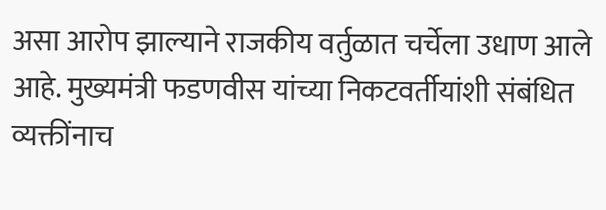असा आरोप झाल्याने राजकीय वर्तुळात चर्चेला उधाण आले आहे. मुख्यमंत्री फडणवीस यांच्या निकटवर्तीयांशी संबंधित व्यक्तींनाच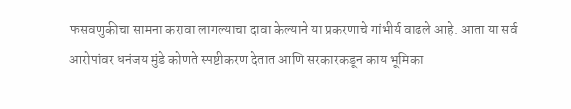फसवणुकीचा सामना करावा लागल्याचा दावा केल्याने या प्रकरणाचे गांभीर्य वाढले आहे. आता या सर्व आरोपांवर धनंजय मुंडे कोणते स्पष्टीकरण देतात आणि सरकारकडून काय भूमिका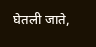घेतली जाते,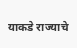याकडे राज्याचे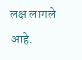लक्ष लागले आहे.